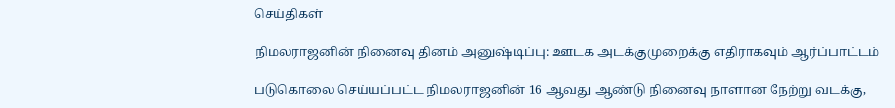செய்திகள்

நிமலராஜனின் நினைவு தினம் அனுஷ்டிப்பு: ஊடக அடக்குமுறைக்கு எதிராகவும் ஆர்ப்பாட்டம்

படுகொலை செய்யப்பட்ட நிமலராஜனின் 16 ஆவது ஆண்டு நினைவு நாளான நேற்று வடக்கு,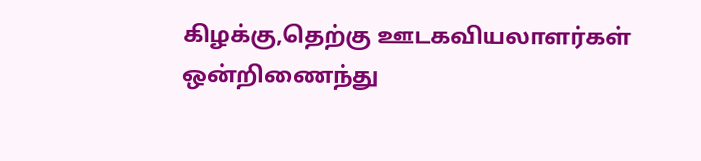கிழக்கு,தெற்கு ஊடகவியலாளர்கள் ஒன்றிணைந்து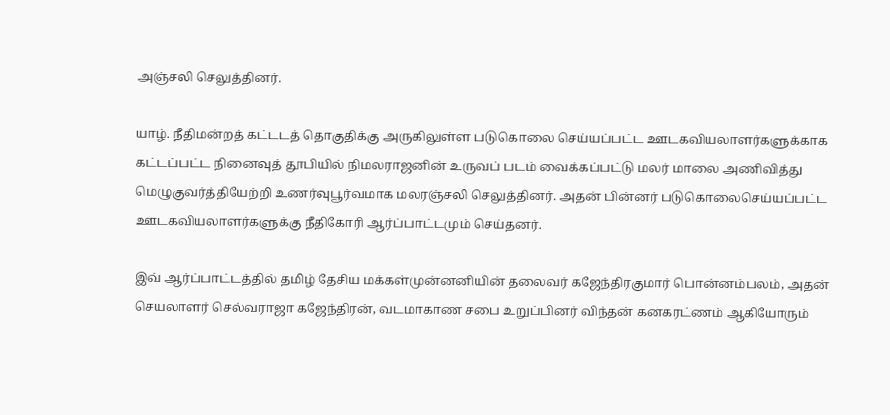அஞ்சலி செலுத்தினர்.

யாழ். நீதிமன்றத் கட்டடத் தொகுதிக்கு அருகிலுள்ள படுகொலை செய்யப்பட்ட ஊடகவியலாளர்களுக்காக கட்டப்பட்ட நினைவுத் தூபியில் நிமலராஜனின் உருவப் படம் வைக்கப்பட்டு மலர் மாலை அணிவித்து மெழுகுவர்த்தியேற்றி உணர்வுபூர்வமாக மலரஞ்சலி செலுத்தினர். அதன் பின்னர் படுகொலைசெய்யப்பட்ட ஊடகவியலாளர்களுக்கு நீதிகோரி ஆர்ப்பாட்டமும் செய்தனர்.

இவ் ஆர்ப்பாட்டத்தில் தமிழ் தேசிய மக்கள்முன்னனியின் தலைவர் கஜேந்திரகுமார் பொன்னம்பலம், அதன் செயலாளர் செல்வராஜா கஜேந்திரன், வடமாகாண சபை உறுப்பினர் விந்தன் கனகரட்ணம் ஆகியோரும்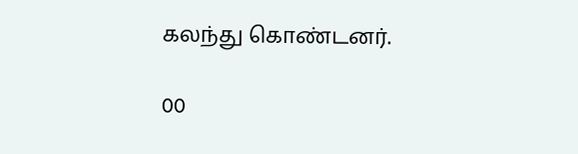கலந்து கொண்டனர்.

00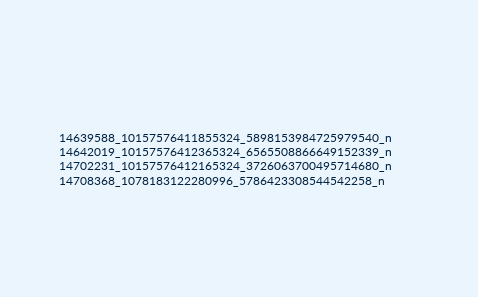14639588_10157576411855324_5898153984725979540_n 14642019_10157576412365324_6565508866649152339_n 14702231_10157576412165324_3726063700495714680_n 14708368_1078183122280996_5786423308544542258_n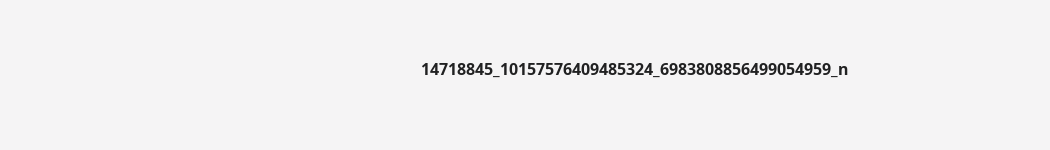14718845_10157576409485324_6983808856499054959_n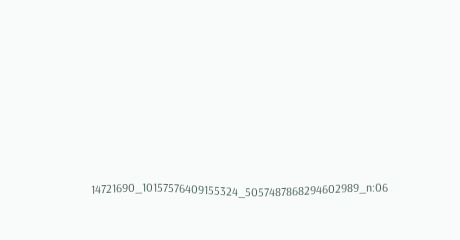14721690_10157576409155324_5057487868294602989_n:06